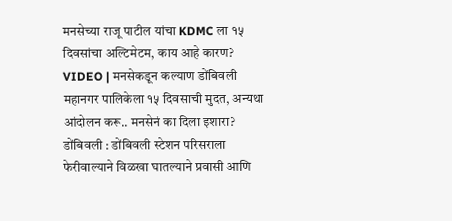मनसेच्या राजू पाटील यांचा KDMC ला १५ दिवसांचा अल्टिमेटम, काय आहे कारण?
VIDEO | मनसेकडून कल्याण डोंबिवली महानगर पालिकेला १५ दिवसाची मुदत, अन्यथा आंदोलन करू.. मनसेनं का दिला इशारा?
डोंबिवली : डोंबिवली स्टेशन परिसराला फेरीवाल्याने विळखा घातल्याने प्रवासी आणि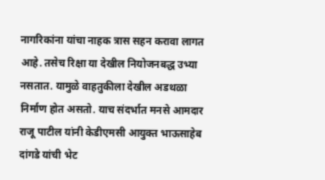नागरिकांना यांचा नाहक त्रास सहन करावा लागत आहे. तसेच रिक्षा या देखील नियोजनबद्ध उभ्या नसतात. यामुळे वाहतुकीला देखील अडथळा निर्माण होत असतो. याच संदर्भात मनसे आमदार राजू पाटील यांनी केडीएमसी आयुक्त भाऊसाहेब दांगडे यांची भेट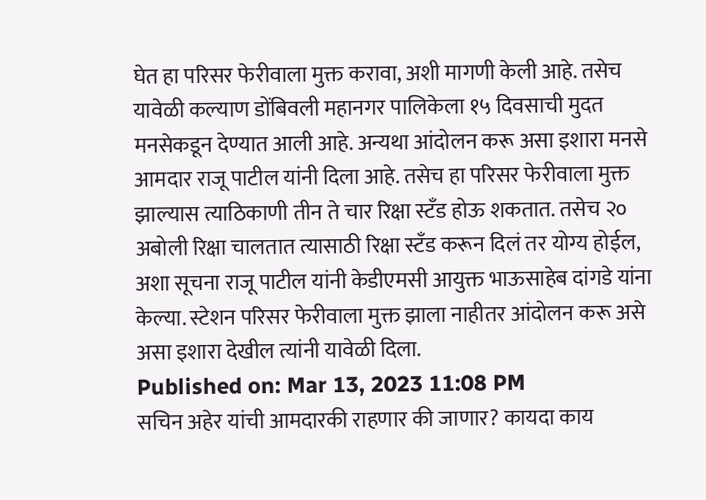घेत हा परिसर फेरीवाला मुक्त करावा, अशी मागणी केली आहे. तसेच यावेळी कल्याण डोंबिवली महानगर पालिकेला १५ दिवसाची मुदत मनसेकडून देण्यात आली आहे. अन्यथा आंदोलन करू असा इशारा मनसे आमदार राजू पाटील यांनी दिला आहे. तसेच हा परिसर फेरीवाला मुक्त झाल्यास त्याठिकाणी तीन ते चार रिक्षा स्टँड होऊ शकतात. तसेच २० अबोली रिक्षा चालतात त्यासाठी रिक्षा स्टँड करून दिलं तर योग्य होईल, अशा सूचना राजू पाटील यांनी केडीएमसी आयुक्त भाऊसाहेब दांगडे यांना केल्या. स्टेशन परिसर फेरीवाला मुक्त झाला नाहीतर आंदोलन करू असे असा इशारा देखील त्यांनी यावेळी दिला.
Published on: Mar 13, 2023 11:08 PM
सचिन अहेर यांची आमदारकी राहणार की जाणार? कायदा काय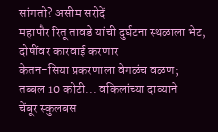सांगतो? असीम सरोदें
महापौर रितू तावडे यांची दुर्घटना स्थळाला भेट, दोषींवर कारवाई करणार
केतन-सिया प्रकरणाला वेगळंच वळण; तब्बल 10 कोटी... वकिलांच्या दाव्याने
चेंबूर स्कुलबस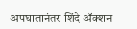अपघातानंतर शिंदे ॲक्शन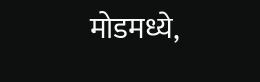मोडमध्ये,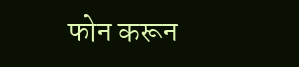फोन करून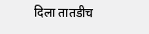दिला तातडीच